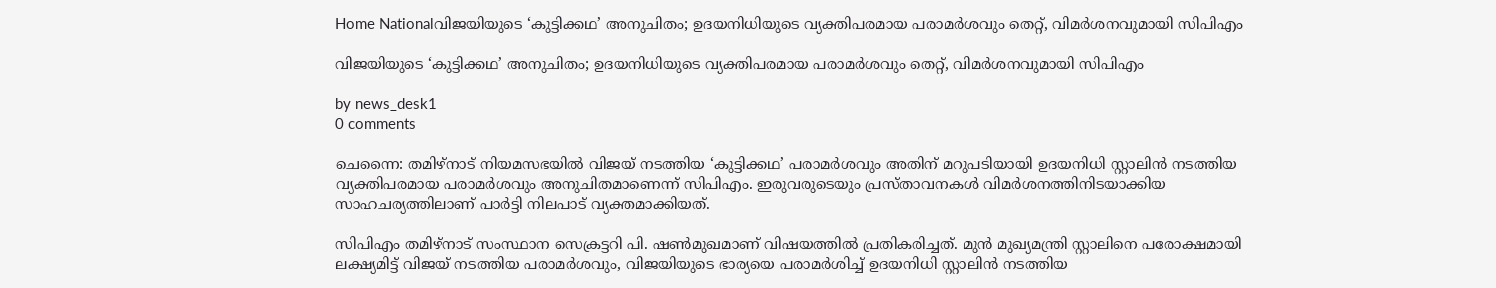Home Nationalവിജയിയുടെ ‘കുട്ടിക്കഥ’ അനുചിതം; ഉദയനിധിയുടെ വ്യക്തിപരമായ പരാമർശവും തെറ്റ്, വിമർശനവുമായി സിപിഎം

വിജയിയുടെ ‘കുട്ടിക്കഥ’ അനുചിതം; ഉദയനിധിയുടെ വ്യക്തിപരമായ പരാമർശവും തെറ്റ്, വിമർശനവുമായി സിപിഎം

by news_desk1
0 comments

ചെന്നൈ: തമിഴ്‌നാട് നിയമസഭയിൽ വിജയ് നടത്തിയ ‘കുട്ടിക്കഥ’ പരാമർശവും അതിന് മറുപടിയായി ഉദയനിധി സ്റ്റാലിൻ നടത്തിയ വ്യക്തിപരമായ പരാമർശവും അനുചിതമാണെന്ന് സിപിഎം. ഇരുവരുടെയും പ്രസ്താവനകൾ വിമർശനത്തിനിടയാക്കിയ സാഹചര്യത്തിലാണ് പാർട്ടി നിലപാട് വ്യക്തമാക്കിയത്.

സിപിഎം തമിഴ്‌നാട് സംസ്ഥാന സെക്രട്ടറി പി. ഷൺമുഖമാണ് വിഷയത്തിൽ പ്രതികരിച്ചത്. മുൻ മുഖ്യമന്ത്രി സ്റ്റാലിനെ പരോക്ഷമായി ലക്ഷ്യമിട്ട് വിജയ് നടത്തിയ പരാമർശവും, വിജയിയുടെ ഭാര്യയെ പരാമർശിച്ച് ഉദയനിധി സ്റ്റാലിൻ നടത്തിയ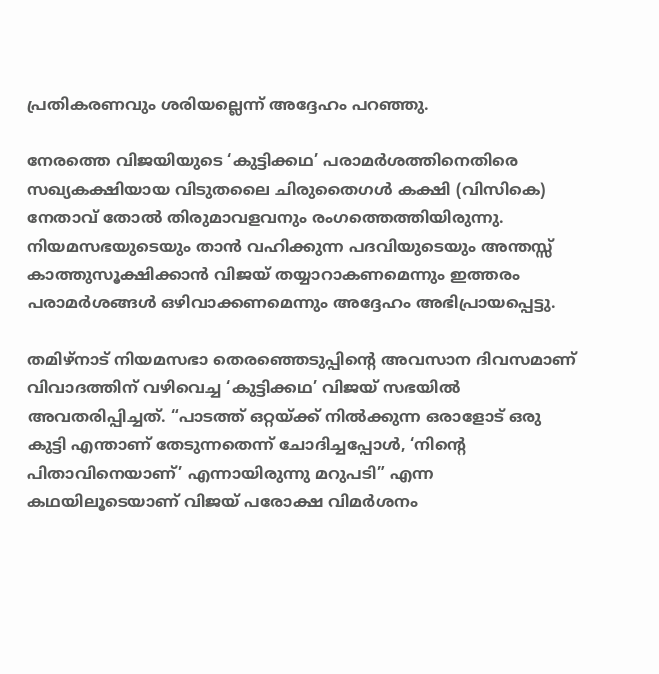പ്രതികരണവും ശരിയല്ലെന്ന് അദ്ദേഹം പറഞ്ഞു.

നേരത്തെ വിജയിയുടെ ‘കുട്ടിക്കഥ’ പരാമർശത്തിനെതിരെ സഖ്യകക്ഷിയായ വിടുതലൈ ചിരുതൈഗൾ കക്ഷി (വിസികെ) നേതാവ് തോൽ തിരുമാവളവനും രംഗത്തെത്തിയിരുന്നു. നിയമസഭയുടെയും താൻ വഹിക്കുന്ന പദവിയുടെയും അന്തസ്സ് കാത്തുസൂക്ഷിക്കാൻ വിജയ് തയ്യാറാകണമെന്നും ഇത്തരം പരാമർശങ്ങൾ ഒഴിവാക്കണമെന്നും അദ്ദേഹം അഭിപ്രായപ്പെട്ടു.

തമിഴ്‌നാട് നിയമസഭാ തെരഞ്ഞെടുപ്പിന്റെ അവസാന ദിവസമാണ് വിവാദത്തിന് വഴിവെച്ച ‘കുട്ടിക്കഥ’ വിജയ് സഭയിൽ അവതരിപ്പിച്ചത്. “പാടത്ത് ഒറ്റയ്ക്ക് നിൽക്കുന്ന ഒരാളോട് ഒരു കുട്ടി എന്താണ് തേടുന്നതെന്ന് ചോദിച്ചപ്പോൾ, ‘നിന്റെ പിതാവിനെയാണ്’ എന്നായിരുന്നു മറുപടി” എന്ന കഥയിലൂടെയാണ് വിജയ് പരോക്ഷ വിമർശനം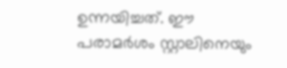ഉന്നയിച്ചത്. ഈ പരാമർശം സ്റ്റാലിനെയും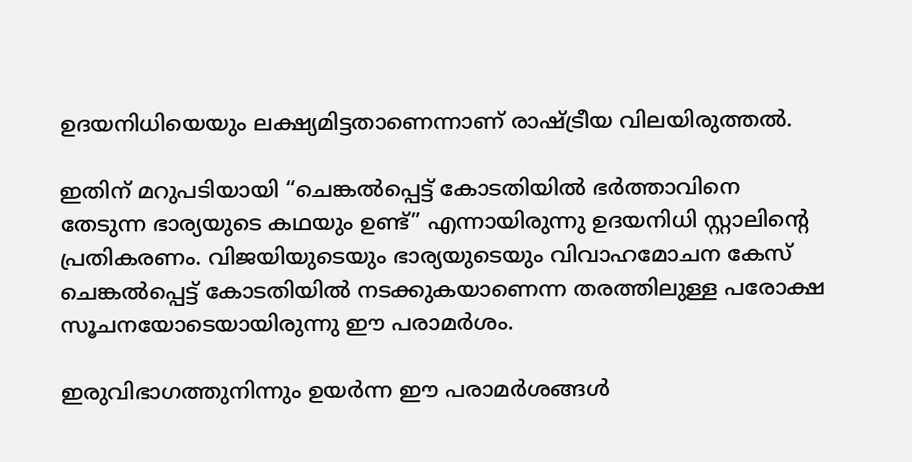ഉദയനിധിയെയും ലക്ഷ്യമിട്ടതാണെന്നാണ് രാഷ്ട്രീയ വിലയിരുത്തൽ.

ഇതിന് മറുപടിയായി “ചെങ്കൽപ്പെട്ട് കോടതിയിൽ ഭർത്താവിനെ തേടുന്ന ഭാര്യയുടെ കഥയും ഉണ്ട്” എന്നായിരുന്നു ഉദയനിധി സ്റ്റാലിന്റെ പ്രതികരണം. വിജയിയുടെയും ഭാര്യയുടെയും വിവാഹമോചന കേസ് ചെങ്കൽപ്പെട്ട് കോടതിയിൽ നടക്കുകയാണെന്ന തരത്തിലുള്ള പരോക്ഷ സൂചനയോടെയായിരുന്നു ഈ പരാമർശം.

ഇരുവിഭാഗത്തുനിന്നും ഉയർന്ന ഈ പരാമർശങ്ങൾ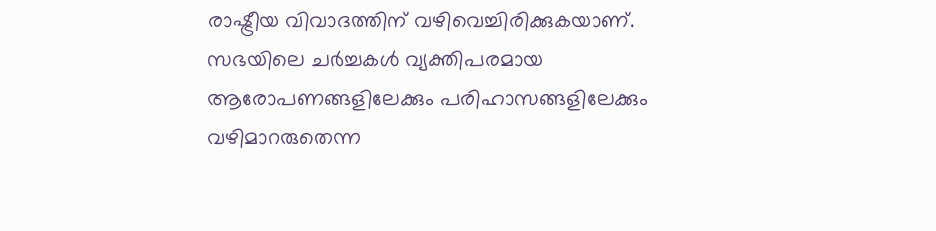രാഷ്ട്രീയ വിവാദത്തിന് വഴിവെച്ചിരിക്കുകയാണ്. സഭയിലെ ചർച്ചകൾ വ്യക്തിപരമായ ആരോപണങ്ങളിലേക്കും പരിഹാസങ്ങളിലേക്കും വഴിമാറരുതെന്ന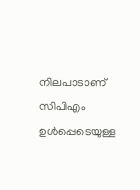നിലപാടാണ് സിപിഎം ഉൾപ്പെടെയുള്ള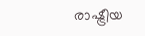രാഷ്ട്രീയ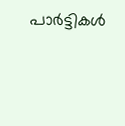പാർട്ടികൾ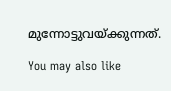മുന്നോട്ടുവയ്ക്കുന്നത്.

You may also like